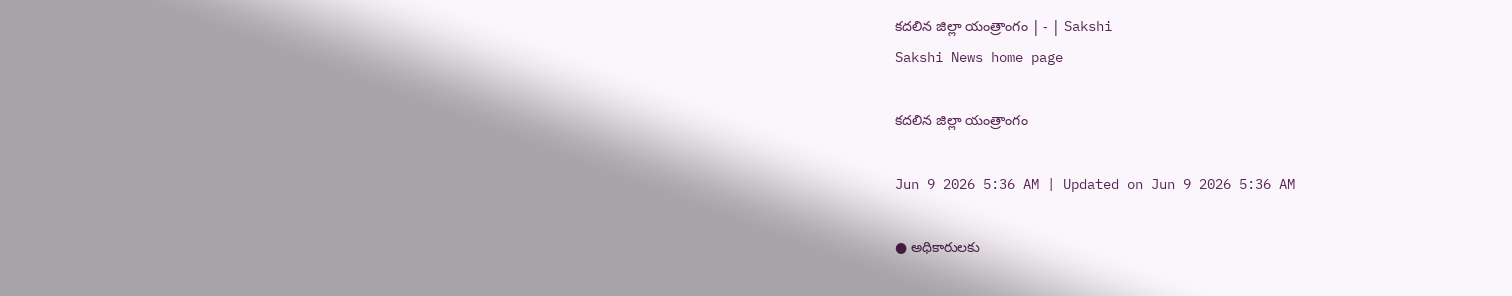కదలిన జిల్లా యంత్రాంగం | - | Sakshi
Sakshi News home page

కదలిన జిల్లా యంత్రాంగం

Jun 9 2026 5:36 AM | Updated on Jun 9 2026 5:36 AM

● అధికారులకు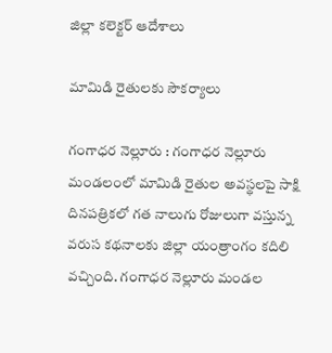జిల్లా కలెక్టర్‌ ఆదేశాలు

మామిడి రైతులకు సౌకర్యాలు

గంగాధర నెల్లూరు : గంగాధర నెల్లూరు మండలంలో మామిడి రైతుల అవస్థలపై సాక్షి దినపత్రికలో గత నాలుగు రోజులుగా వస్తున్న వరుస కథనాలకు జిల్లా యంత్రాంగం కదిలి వచ్చింది. గంగాధర నెల్లూరు మండల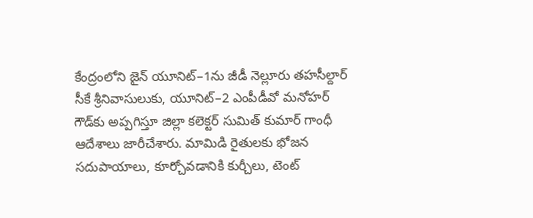కేంద్రంలోని జైన్‌ యూనిట్‌–1ను జీడీ నెల్లూరు తహసీల్దార్‌ సీకే శ్రీనివాసులుకు, యూనిట్‌–2 ఎంపీడీవో మనోహర్‌ గౌడ్‌కు అప్పగిస్తూ జిల్లా కలెక్టర్‌ సుమిత్‌ కుమార్‌ గాంధీ ఆదేశాలు జారీచేశారు. మామిడి రైతులకు భోజన సదుపాయాలు, కూర్చోవడానికి కుర్చీలు, టెంట్‌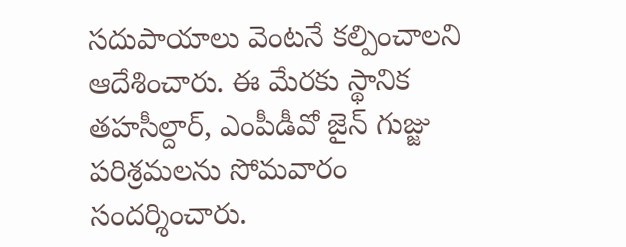సదుపాయాలు వెంటనే కల్పించాలని ఆదేశించారు. ఈ మేరకు స్థానిక తహసీల్దార్‌, ఎంపీడీవో జైన్‌ గుజ్జు పరిశ్రమలను సోమవారం సందర్శించారు.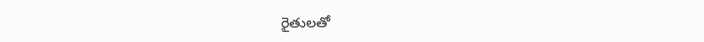రైతులతో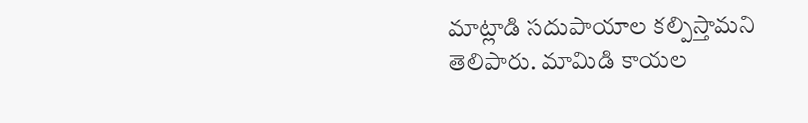మాట్లాడి సదుపాయాల కల్పిస్తామని తెలిపారు. మామిడి కాయల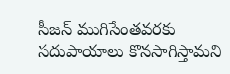సీజన్‌ ముగిసేంతవరకు సదుపాయాలు కొనసాగిస్తామని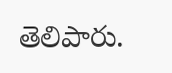తెలిపారు.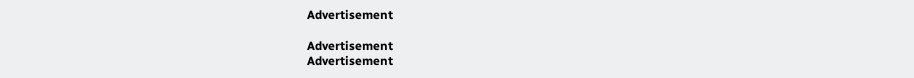Advertisement

Advertisement
Advertisement